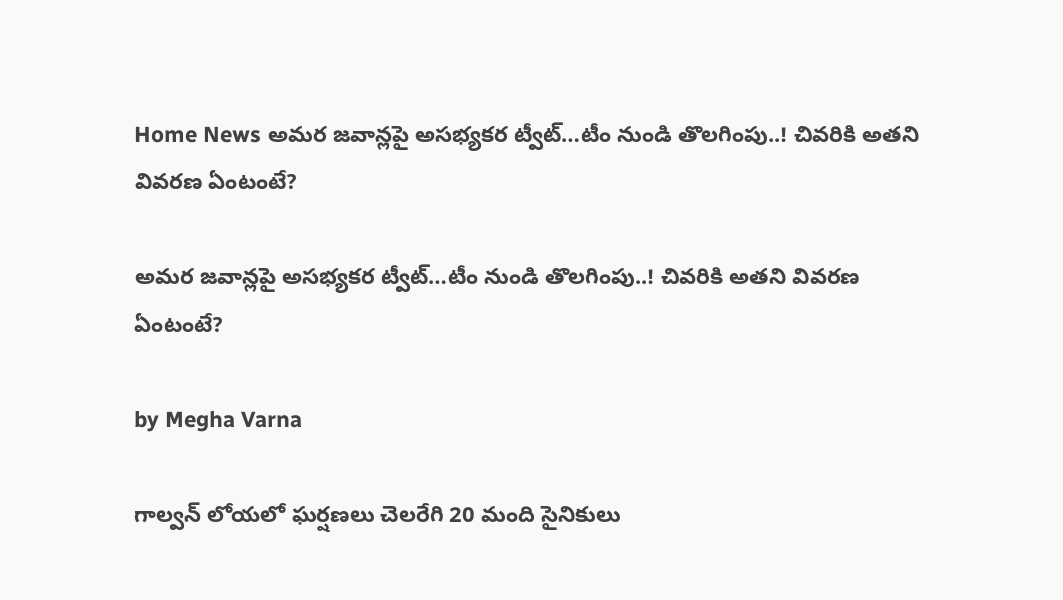Home News అమర జవాన్లపై అసభ్యకర ట్వీట్…టీం నుండి తొలగింపు..! చివరికి అతని వివరణ ఏంటంటే?

అమర జవాన్లపై అసభ్యకర ట్వీట్…టీం నుండి తొలగింపు..! చివరికి అతని వివరణ ఏంటంటే?

by Megha Varna

గాల్వన్ లోయలో ఘర్షణలు చెలరేగి 20 మంది సైనికులు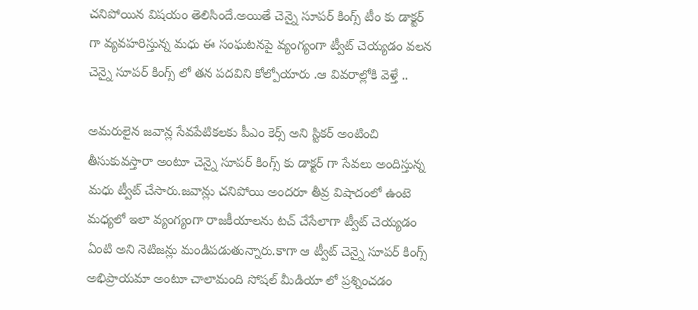చనిపోయిన విషయం తెలిసిందే.అయితే చెన్నై సూపర్ కింగ్స్ టీం కు డాక్టర్ గా వ్యవహరిస్తున్న మధు ఈ సంఘటనపై వ్యంగ్యంగా ట్వీట్ చెయ్యడం వలన చెన్నై సూపర్ కింగ్స్ లో తన పదవిని కోల్పోయారు .ఆ వివరాల్లోకి వెళ్తే ..

అమరులైన జవాన్ల సేవపేటికలకు పీఎం కెర్స్ అని స్టికర్ అంటించి తీసుకువస్తారా అంటూ చెన్నై సూపర్ కింగ్స్ కు డాక్టర్ గా సేవలు అందిస్తున్న మధు ట్వీట్ చేసారు.జవాన్లు చనిపోయి అందరూ తీవ్ర విషాదంలో ఉంటె మధ్యలో ఇలా వ్యంగ్యంగా రాజకీయాలను టచ్ చేసేలాగా ట్వీట్ చెయ్యడం ఏంటి అని నెటిజన్లు మండిపడుతున్నారు.కాగా ఆ ట్వీట్ చెన్నై సూపర్ కింగ్స్ అభిప్రాయమా అంటూ చాలామంది సోషల్ మీడియా లో ప్రశ్నించడం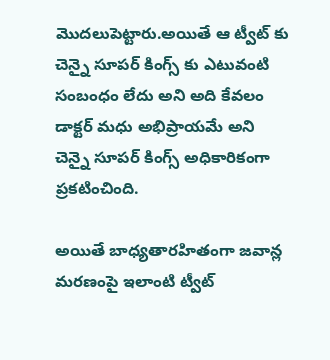మొదలుపెట్టారు.అయితే ఆ ట్వీట్ కు చెన్నై సూపర్ కింగ్స్ కు ఎటువంటి సంబంధం లేదు అని అది కేవలం డాక్టర్ మధు అభిప్రాయమే అని చెన్నై సూపర్ కింగ్స్ అధికారికంగా ప్రకటించింది.

అయితే బాధ్యతారహితంగా జవాన్ల మరణంపై ఇలాంటి ట్వీట్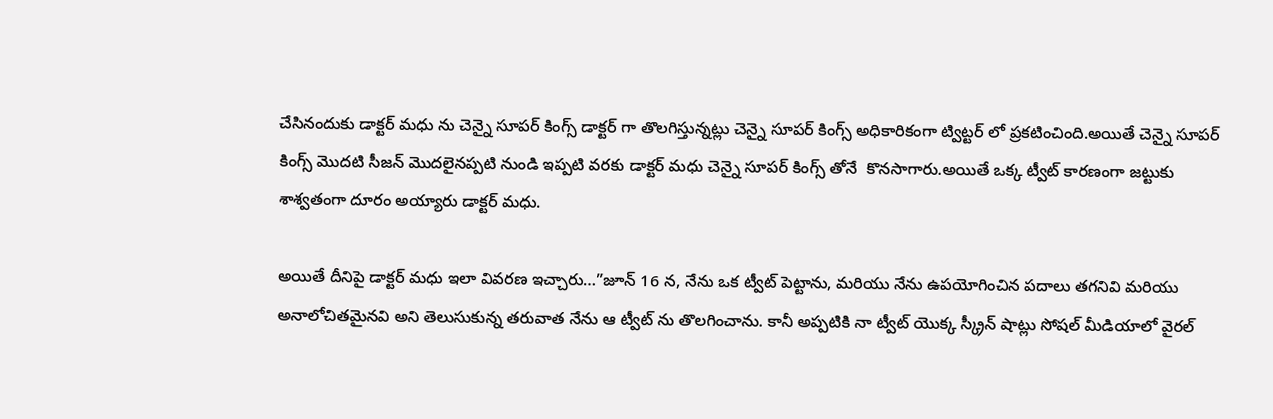చేసినందుకు డాక్టర్ మధు ను చెన్నై సూపర్ కింగ్స్ డాక్టర్ గా తొలగిస్తున్నట్లు చెన్నై సూపర్ కింగ్స్ అధికారికంగా ట్విట్టర్ లో ప్రకటించింది.అయితే చెన్నై సూపర్ కింగ్స్ మొదటి సీజన్ మొదలైనప్పటి నుండి ఇప్పటి వరకు డాక్టర్ మధు చెన్నై సూపర్ కింగ్స్ తోనే  కొనసాగారు.అయితే ఒక్క ట్వీట్ కారణంగా జట్టుకు శాశ్వతంగా దూరం అయ్యారు డాక్టర్ మధు.

అయితే దీనిపై డాక్టర్ మధు ఇలా వివరణ ఇచ్చారు…”జూన్ 16 న, నేను ఒక ట్వీట్ పెట్టాను, మరియు నేను ఉపయోగించిన పదాలు తగనివి మరియు అనాలోచితమైనవి అని తెలుసుకున్న తరువాత నేను ఆ ట్వీట్ ను తొలగించాను. కానీ అప్పటికి నా ట్వీట్ యొక్క స్క్రీన్ షాట్లు సోషల్ మీడియాలో వైరల్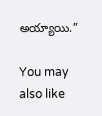అయ్యాయి.”

You may also like